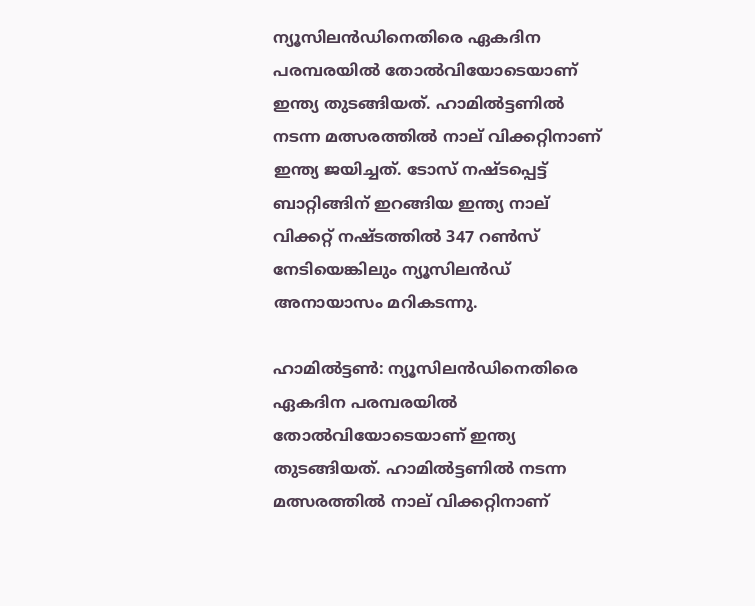ന്യൂസിലന്‍ഡിനെതിരെ ഏകദിന പരമ്പരയില്‍ തോല്‍വിയോടെയാണ് ഇന്ത്യ തുടങ്ങിയത്. ഹാമില്‍ട്ടണില്‍ നടന്ന മത്സരത്തില്‍ നാല് വിക്കറ്റിനാണ് ഇന്ത്യ ജയിച്ചത്. ടോസ് നഷ്ടപ്പെട്ട് ബാറ്റിങ്ങിന് ഇറങ്ങിയ ഇന്ത്യ നാല് വിക്കറ്റ് നഷ്ടത്തില്‍ 347 റണ്‍സ് നേടിയെങ്കിലും ന്യൂസിലന്‍ഡ് അനായാസം മറികടന്നു.

ഹാമില്‍ട്ടണ്‍: ന്യൂസിലന്‍ഡിനെതിരെ ഏകദിന പരമ്പരയില്‍ തോല്‍വിയോടെയാണ് ഇന്ത്യ തുടങ്ങിയത്. ഹാമില്‍ട്ടണില്‍ നടന്ന മത്സരത്തില്‍ നാല് വിക്കറ്റിനാണ്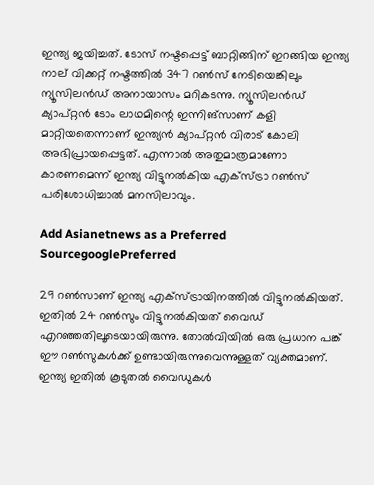ഇന്ത്യ ജയിച്ചത്. ടോസ് നഷ്ടപ്പെട്ട് ബാറ്റിങ്ങിന് ഇറങ്ങിയ ഇന്ത്യ നാല് വിക്കറ്റ് നഷ്ടത്തില്‍ 347 റണ്‍സ് നേടിയെങ്കിലും ന്യൂസിലന്‍ഡ് അനായാസം മറികടന്നു. ന്യൂസിലന്‍ഡ് ക്യാപ്റ്റന്‍ ടോം ലാഥമിന്റെ ഇന്നിങ്‌സാണ് കളി മാറ്റിയതെന്നാണ് ഇന്ത്യന്‍ ക്യാപ്റ്റന്‍ വിരാട് കോലി അഭിപ്രായപ്പെട്ടത്. എന്നാല്‍ അതുമാത്രമാണോ കാരണമെന്ന് ഇന്ത്യ വിട്ടുനല്‍കിയ എക്‌സ്ട്രാ റണ്‍സ് പരിശോധിച്ചാല്‍ മനസിലാവും.

Add Asianetnews as a Preferred SourcegooglePreferred

29 റണ്‍സാണ് ഇന്ത്യ എക്‌സ്ട്രായിനത്തില്‍ വിട്ടുനല്‍കിയത്. ഇതില്‍ 24 റണ്‍സും വിട്ടുനല്‍കിയത് വൈഡ് എറഞ്ഞതിലൂടെയായിരുന്നു. തോല്‍വിയില്‍ ഒരു പ്രധാന പങ്ക് ഈ റണ്‍സുകള്‍ക്ക് ഉണ്ടായിരുന്നുവെന്നുള്ളത് വ്യക്തമാണ്. ഇന്ത്യ ഇതില്‍ കൂടുതല്‍ വൈഡുകള്‍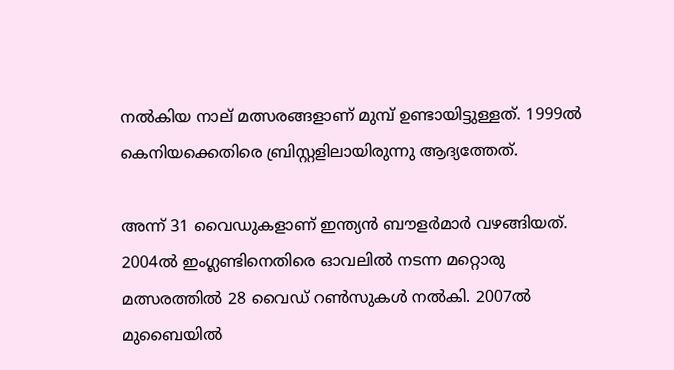നല്‍കിയ നാല് മത്സരങ്ങളാണ് മുമ്പ് ഉണ്ടായിട്ടുള്ളത്. 1999ല്‍ കെനിയക്കെതിരെ ബ്രിസ്റ്റളിലായിരുന്നു ആദ്യത്തേത്.

അന്ന് 31 വൈഡുകളാണ് ഇന്ത്യന്‍ ബൗളര്‍മാര്‍ വഴങ്ങിയത്. 2004ല്‍ ഇംഗ്ലണ്ടിനെതിരെ ഓവലില്‍ നടന്ന മറ്റൊരു മത്സരത്തില്‍ 28 വൈഡ് റണ്‍സുകള്‍ നല്‍കി. 2007ല്‍ മുബൈയില്‍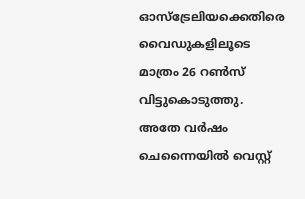ഓസ്‌ട്രേലിയക്കെതിരെ വൈഡുകളിലൂടെ മാത്രം 26 റണ്‍സ് വിട്ടുകൊടുത്തു. അതേ വര്‍ഷം ചെന്നൈയില്‍ വെസ്റ്റ്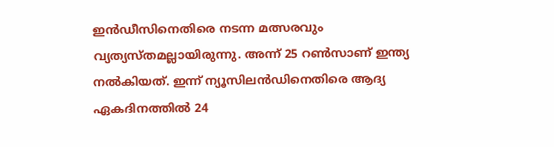ഇന്‍ഡീസിനെതിരെ നടന്ന മത്സരവും വ്യത്യസ്തമല്ലായിരുന്നു. അന്ന് 25 റണ്‍സാണ് ഇന്ത്യ നല്‍കിയത്. ഇന്ന് ന്യൂസിലന്‍ഡിനെതിരെ ആദ്യ ഏകദിനത്തില്‍ 24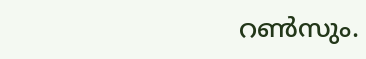റണ്‍സും.